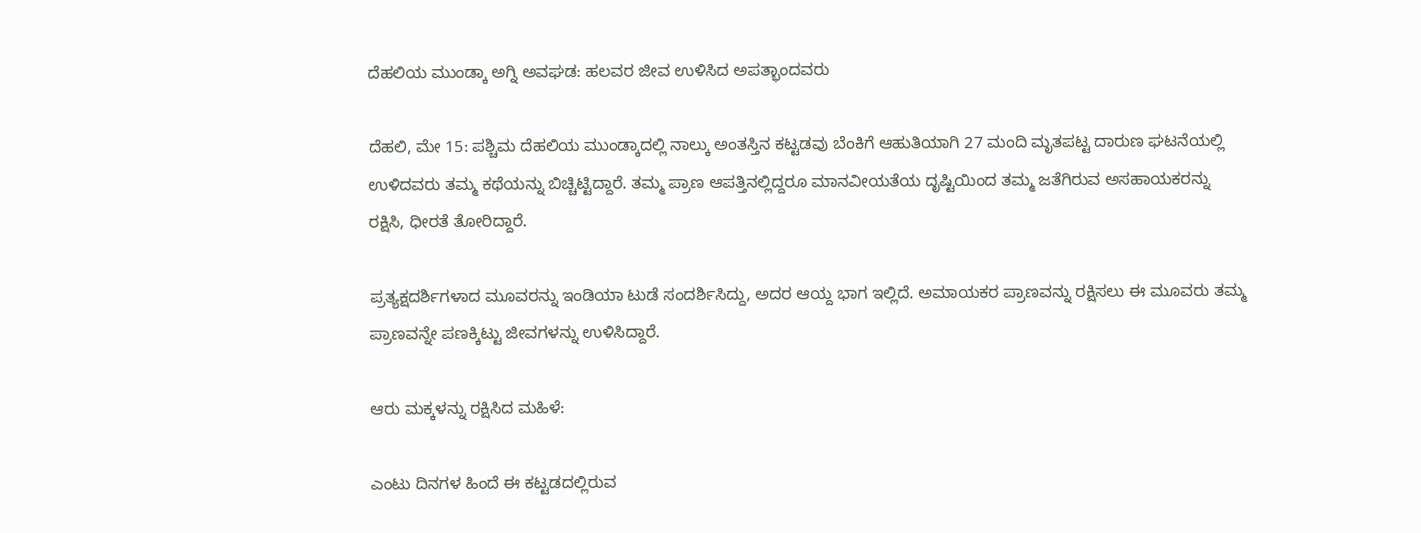ದೆಹಲಿಯ ಮುಂಡ್ಕಾ ಅಗ್ನಿ ಅವಘಡ: ಹಲವರ ಜೀವ ಉಳಿಸಿದ ಅಪತ್ಭಾಂದವರು

ದೆಹಲಿ, ಮೇ 15: ಪಶ್ಚಿಮ ದೆಹಲಿಯ ಮುಂಡ್ಕಾದಲ್ಲಿ ನಾಲ್ಕು ಅಂತಸ್ತಿನ ಕಟ್ಟಡವು ಬೆಂಕಿಗೆ ಆಹುತಿಯಾಗಿ 27 ಮಂದಿ ಮೃತಪಟ್ಟ ದಾರುಣ ಘಟನೆಯಲ್ಲಿ ಉಳಿದವರು ತಮ್ಮ ಕಥೆಯನ್ನು ಬಿಚ್ಚಿಟ್ಟಿದ್ದಾರೆ. ತಮ್ಮ ಪ್ರಾಣ ಆಪತ್ತಿನಲ್ಲಿದ್ದರೂ ಮಾನವೀಯತೆಯ ದೃಷ್ಟಿಯಿಂದ ತಮ್ಮ ಜತೆಗಿರುವ ಅಸಹಾಯಕರನ್ನು ರಕ್ಷಿಸಿ, ಧೀರತೆ ತೋರಿದ್ದಾರೆ.

ಪ್ರತ್ಯಕ್ಷದರ್ಶಿಗಳಾದ ಮೂವರನ್ನು ಇಂಡಿಯಾ ಟುಡೆ ಸಂದರ್ಶಿಸಿದ್ದು, ಅದರ ಆಯ್ದ ಭಾಗ ಇಲ್ಲಿದೆ. ಅಮಾಯಕರ ಪ್ರಾಣವನ್ನು ರಕ್ಷಿಸಲು ಈ ಮೂವರು ತಮ್ಮ ಪ್ರಾಣವನ್ನೇ ಪಣಕ್ಕಿಟ್ಟು ಜೀವಗಳನ್ನು ಉಳಿಸಿದ್ದಾರೆ.

ಆರು ಮಕ್ಕಳನ್ನು ರಕ್ಷಿಸಿದ ಮಹಿಳೆ:

ಎಂಟು ದಿನಗಳ ಹಿಂದೆ ಈ ಕಟ್ಟಡದಲ್ಲಿರುವ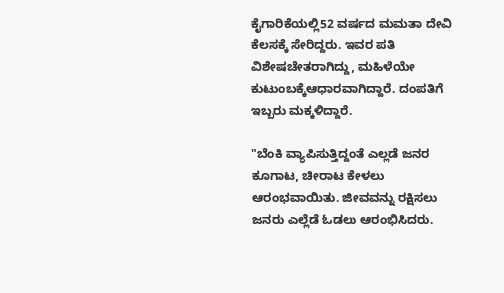ಕೈಗಾರಿಕೆಯಲ್ಲಿ52 ವರ್ಷದ ಮಮತಾ ದೇವಿ ಕೆಲಸಕ್ಕೆ ಸೇರಿದ್ದರು. ಇವರ ಪತಿ ವಿಶೇಷಚೇತರಾಗಿದ್ದು, ಮಹಿಳೆಯೇ ಕುಟುಂಬಕ್ಕೆಆಧಾರವಾಗಿದ್ದಾರೆ. ದಂಪತಿಗೆ ಇಬ್ಬರು ಮಕ್ಕಳಿದ್ದಾರೆ.

"ಬೆಂಕಿ ವ್ಯಾಪಿಸುತ್ತಿದ್ದಂತೆ ಎಲ್ಲಡೆ ಜನರ ಕೂಗಾಟ, ಚೀರಾಟ ಕೇಳಲು ಆರಂಭವಾಯಿತು. ಜೀವವನ್ನು ರಕ್ಷಿಸಲು ಜನರು ಎಲ್ಲೆಡೆ ಓಡಲು ಆರಂಭಿಸಿದರು.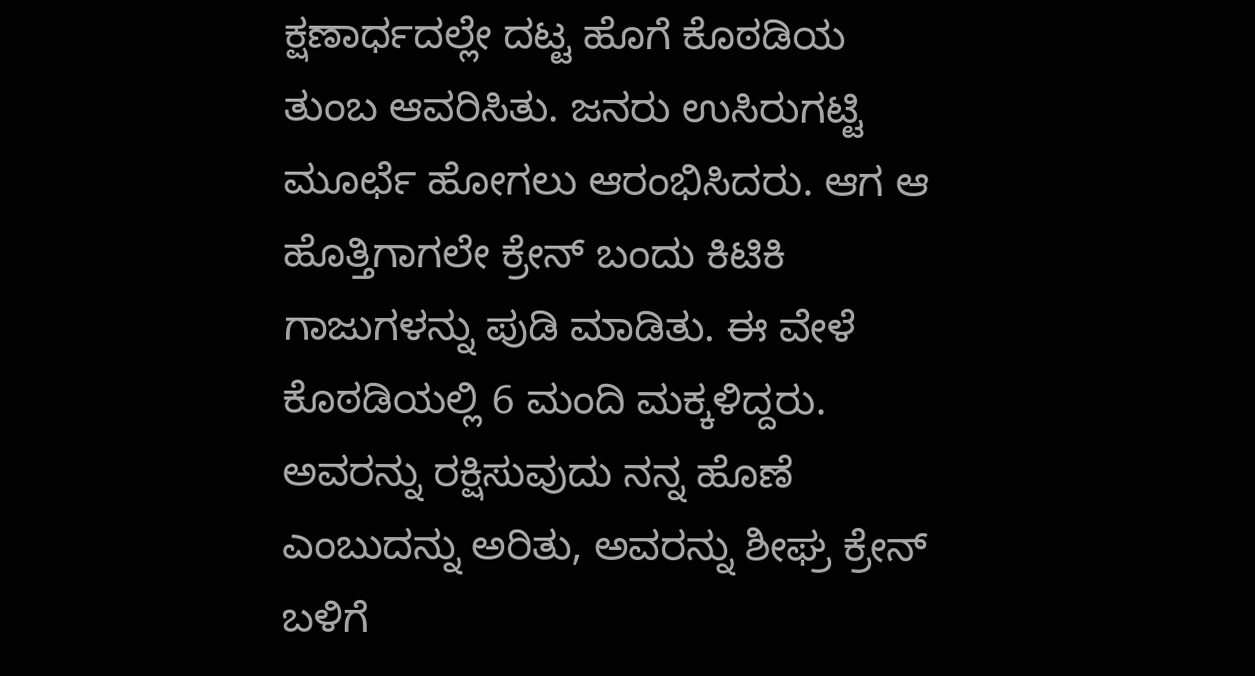ಕ್ಷಣಾರ್ಧದಲ್ಲೇ ದಟ್ಟ ಹೊಗೆ ಕೊಠಡಿಯ ತುಂಬ ಆವರಿಸಿತು. ಜನರು ಉಸಿರುಗಟ್ಟಿ ಮೂರ್ಛೆ ಹೋಗಲು ಆರಂಭಿಸಿದರು. ಆಗ ಆ ಹೊತ್ತಿಗಾಗಲೇ ಕ್ರೇನ್‌ ಬಂದು ಕಿಟಿಕಿ ಗಾಜುಗಳನ್ನು ಪುಡಿ ಮಾಡಿತು. ಈ ವೇಳೆ ಕೊಠಡಿಯಲ್ಲಿ 6 ಮಂದಿ ಮಕ್ಕಳಿದ್ದರು. ಅವರನ್ನು ರಕ್ಷಿಸುವುದು ನನ್ನ ಹೊಣೆ ಎಂಬುದನ್ನು ಅರಿತು, ಅವರನ್ನು ಶೀಘ್ರ ಕ್ರೇನ್‌ ಬಳಿಗೆ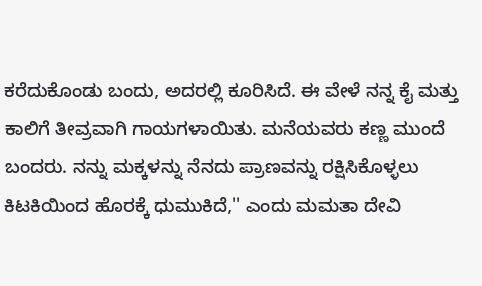ಕರೆದುಕೊಂಡು ಬಂದು, ಅದರಲ್ಲಿ ಕೂರಿಸಿದೆ. ಈ ವೇಳೆ ನನ್ನ ಕೈ ಮತ್ತು ಕಾಲಿಗೆ ತೀವ್ರವಾಗಿ ಗಾಯಗಳಾಯಿತು. ಮನೆಯವರು ಕಣ್ಣ ಮುಂದೆ ಬಂದರು. ನನ್ನು ಮಕ್ಕಳನ್ನು ನೆನದು ಪ್ರಾಣವನ್ನು ರಕ್ಷಿಸಿಕೊಳ್ಳಲು ಕಿಟಕಿಯಿಂದ ಹೊರಕ್ಕೆ ಧುಮುಕಿದೆ,'' ಎಂದು ಮಮತಾ ದೇವಿ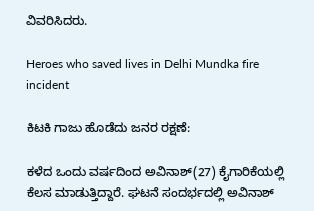ವಿವರಿಸಿದರು.

Heroes who saved lives in Delhi Mundka fire incident

ಕಿಟಕಿ ಗಾಜು ಹೊಡೆದು ಜನರ ರಕ್ಷಣೆ:

ಕಳೆದ ಒಂದು ವರ್ಷದಿಂದ ಅವಿನಾಶ್‌(27) ಕೈಗಾರಿಕೆಯಲ್ಲಿ ಕೆಲಸ ಮಾಡುತ್ತಿದ್ದಾರೆ. ಘಟನೆ ಸಂದರ್ಭದಲ್ಲಿ ಅವಿನಾಶ್‌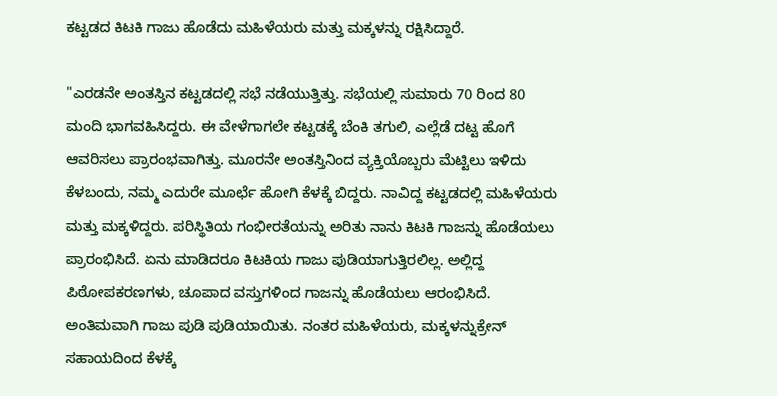ಕಟ್ಟಡದ ಕಿಟಕಿ ಗಾಜು ಹೊಡೆದು ಮಹಿಳೆಯರು ಮತ್ತು ಮಕ್ಕಳನ್ನು ರಕ್ಷಿಸಿದ್ದಾರೆ.

"ಎರಡನೇ ಅಂತಸ್ತಿನ ಕಟ್ಟಡದಲ್ಲಿ ಸಭೆ ನಡೆಯುತ್ತಿತ್ತು. ಸಭೆಯಲ್ಲಿ ಸುಮಾರು 70 ರಿಂದ 80 ಮಂದಿ ಭಾಗವಹಿಸಿದ್ದರು. ಈ ವೇಳೆಗಾಗಲೇ ಕಟ್ಟಡಕ್ಕೆ ಬೆಂಕಿ ತಗುಲಿ, ಎಲ್ಲೆಡೆ ದಟ್ಟ ಹೊಗೆ ಆವರಿಸಲು ಪ್ರಾರಂಭವಾಗಿತ್ತು. ಮೂರನೇ ಅಂತಸ್ತಿನಿಂದ ವ್ಯಕ್ತಿಯೊಬ್ಬರು ಮೆಟ್ಟಿಲು ಇಳಿದು ಕೆಳಬಂದು, ನಮ್ಮ ಎದುರೇ ಮೂರ್ಛೆ ಹೋಗಿ ಕೆಳಕ್ಕೆ ಬಿದ್ದರು. ನಾವಿದ್ದ ಕಟ್ಟಡದಲ್ಲಿ ಮಹಿಳೆಯರು ಮತ್ತು ಮಕ್ಕಳಿದ್ದರು. ಪರಿಸ್ಥಿತಿಯ ಗಂಭೀರತೆಯನ್ನು ಅರಿತು ನಾನು ಕಿಟಕಿ ಗಾಜನ್ನು ಹೊಡೆಯಲು ಪ್ರಾರಂಭಿಸಿದೆ. ಏನು ಮಾಡಿದರೂ ಕಿಟಕಿಯ ಗಾಜು ಪುಡಿಯಾಗುತ್ತಿರಲಿಲ್ಲ. ಅಲ್ಲಿದ್ದ ಪಿಠೋಪಕರಣಗಳು, ಚೂಪಾದ ವಸ್ತುಗಳಿಂದ ಗಾಜನ್ನು ಹೊಡೆಯಲು ಆರಂಭಿಸಿದೆ. ಅಂತಿಮವಾಗಿ ಗಾಜು ಪುಡಿ ಪುಡಿಯಾಯಿತು. ನಂತರ ಮಹಿಳೆಯರು, ಮಕ್ಕಳನ್ನುಕ್ರೇನ್‌ ಸಹಾಯದಿಂದ ಕೆಳಕ್ಕೆ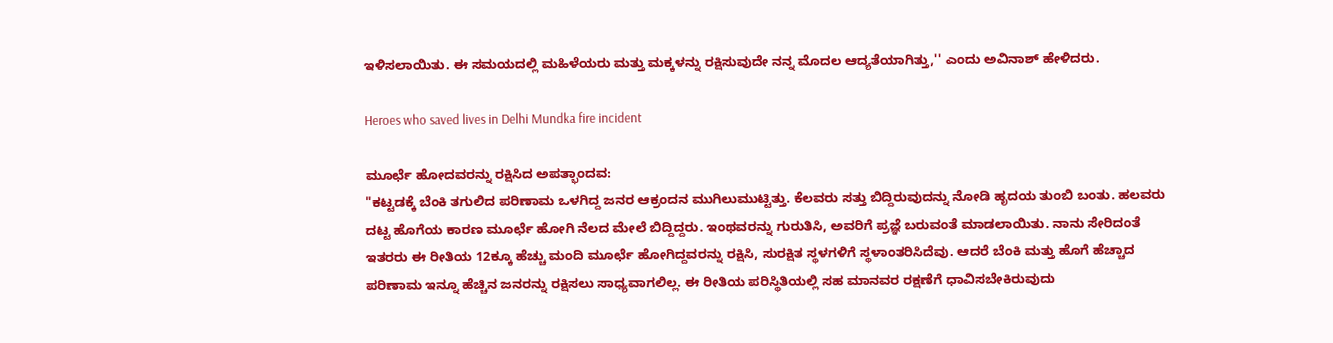ಇಳಿಸಲಾಯಿತು. ಈ ಸಮಯದಲ್ಲಿ ಮಹಿಳೆಯರು ಮತ್ತು ಮಕ್ಕಳನ್ನು ರಕ್ಷಿಸುವುದೇ ನನ್ನ ಮೊದಲ ಆದ್ಯತೆಯಾಗಿತ್ತು,'' ಎಂದು ಅವಿನಾಶ್‌ ಹೇಳಿದರು.

Heroes who saved lives in Delhi Mundka fire incident

ಮೂರ್ಛೆ ಹೋದವರನ್ನು ರಕ್ಷಿಸಿದ ಅಪತ್ಭಾಂದವ:
"ಕಟ್ಟಡಕ್ಕೆ ಬೆಂಕಿ ತಗುಲಿದ ಪರಿಣಾಮ ಒಳಗಿದ್ದ ಜನರ ಆಕ್ರಂದನ ಮುಗಿಲುಮುಟ್ಟಿತ್ತು. ಕೆಲವರು ಸತ್ತು ಬಿದ್ದಿರುವುದನ್ನು ನೋಡಿ ಹೃದಯ ತುಂಬಿ ಬಂತು. ಹಲವರು ದಟ್ಟ ಹೊಗೆಯ ಕಾರಣ ಮೂರ್ಛೆ ಹೋಗಿ ನೆಲದ ಮೇಲೆ ಬಿದ್ದಿದ್ದರು. ಇಂಥವರನ್ನು ಗುರುತಿಸಿ, ಅವರಿಗೆ ಪ್ರಜ್ಞೆ ಬರುವಂತೆ ಮಾಡಲಾಯಿತು. ನಾನು ಸೇರಿದಂತೆ ಇತರರು ಈ ರೀತಿಯ 12ಕ್ಕೂ ಹೆಚ್ಚು ಮಂದಿ ಮೂರ್ಛೆ ಹೋಗಿದ್ದವರನ್ನು ರಕ್ಷಿಸಿ, ಸುರಕ್ಷಿತ ಸ್ಥಳಗಳಿಗೆ ಸ್ಥಳಾಂತರಿಸಿದೆವು. ಆದರೆ ಬೆಂಕಿ ಮತ್ತು ಹೊಗೆ ಹೆಚ್ಚಾದ ಪರಿಣಾಮ ಇನ್ನೂ ಹೆಚ್ಚಿನ ಜನರನ್ನು ರಕ್ಷಿಸಲು ಸಾಧ್ಯವಾಗಲಿಲ್ಲ. ಈ ರೀತಿಯ ಪರಿಸ್ಥಿತಿಯಲ್ಲಿ ಸಹ ಮಾನವರ ರಕ್ಷಣೆಗೆ ಧಾವಿಸಬೇಕಿರುವುದು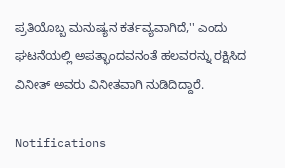ಪ್ರತಿಯೊಬ್ಬ ಮನುಷ್ಯನ ಕರ್ತವ್ಯವಾಗಿದೆ,'' ಎಂದು ಘಟನೆಯಲ್ಲಿ ಅಪತ್ಭಾಂದವನಂತೆ ಹಲವರನ್ನು ರಕ್ಷಿಸಿದ ವಿನೀತ್‌ ಅವರು ವಿನೀತವಾಗಿ ನುಡಿದಿದ್ದಾರೆ.

Notifications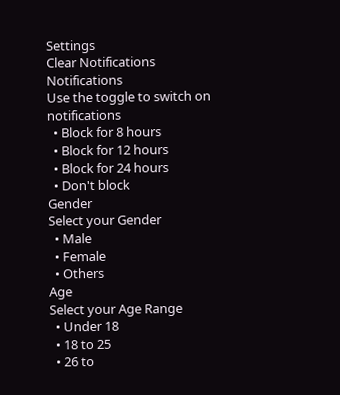Settings
Clear Notifications
Notifications
Use the toggle to switch on notifications
  • Block for 8 hours
  • Block for 12 hours
  • Block for 24 hours
  • Don't block
Gender
Select your Gender
  • Male
  • Female
  • Others
Age
Select your Age Range
  • Under 18
  • 18 to 25
  • 26 to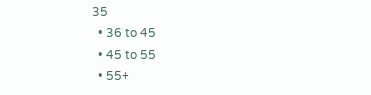35
  • 36 to 45
  • 45 to 55
  • 55+